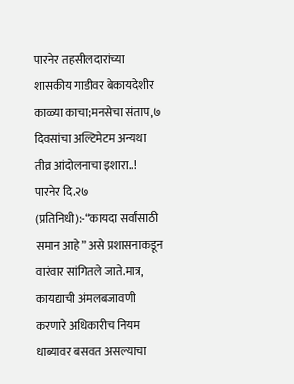पारनेर तहसीलदारांच्या शासकीय गाडीवर बेकायदेशीर काळ्या काचा;मनसेचा संताप,७ दिवसांचा अल्टिमेटम अन्यथा तीव्र आंदोलनाचा इशारा..!
पारनेर दि.२७ (प्रतिनिधी):-“कायदा सर्वांसाठी समान आहे” असे प्रशासनाकडून वारंवार सांगितले जाते.मात्र, कायद्याची अंमलबजावणी करणारे अधिकारीच नियम धाब्यावर बसवत असल्याचा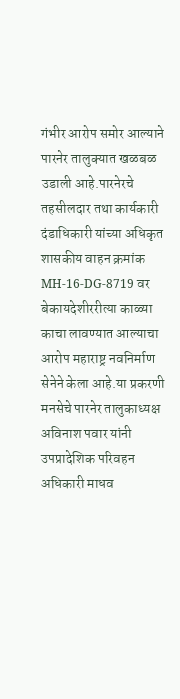गंभीर आरोप समोर आल्याने पारनेर तालुक्यात खळबळ उडाली आहे.पारनेरचे तहसीलदार तथा कार्यकारी दंडाधिकारी यांच्या अधिकृत शासकीय वाहन क्रमांक MH-16-DG-8719 वर बेकायदेशीररीत्या काळ्या काचा लावण्यात आल्याचा आरोप महाराष्ट्र नवनिर्माण सेनेने केला आहे.या प्रकरणी मनसेचे पारनेर तालुकाध्यक्ष अविनाश पवार यांनी उपप्रादेशिक परिवहन अधिकारी माधव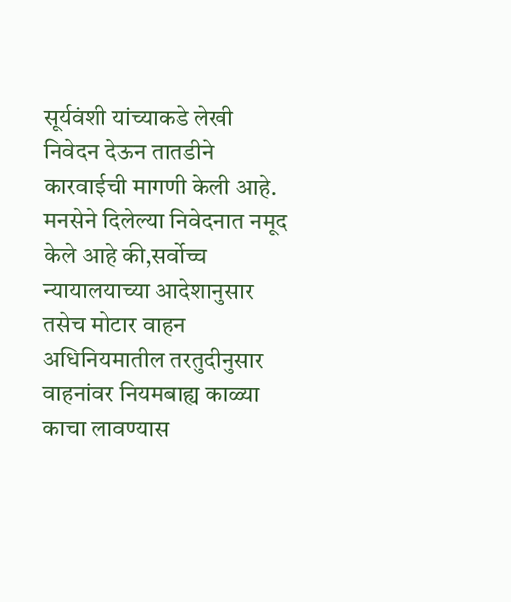सूर्यवंशी यांच्याकडे लेखी निवेदन देऊन तातडीने कारवाईची मागणी केली आहे.
मनसेने दिलेल्या निवेदनात नमूद केले आहे की,सर्वोच्च न्यायालयाच्या आदेशानुसार तसेच मोटार वाहन अधिनियमातील तरतुदीनुसार वाहनांवर नियमबाह्य काळ्या काचा लावण्यास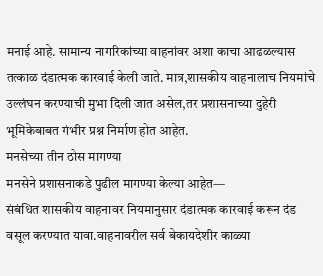मनाई आहे. सामान्य नागरिकांच्या वाहनांवर अशा काचा आढळल्यास तत्काळ दंडात्मक कारवाई केली जाते. मात्र,शासकीय वाहनालाच नियमांचे उल्लंघन करण्याची मुभा दिली जात असेल,तर प्रशासनाच्या दुहेरी भूमिकेबाबत गंभीर प्रश्न निर्माण होत आहेत.
मनसेच्या तीन ठोस मागण्या
मनसेने प्रशासनाकडे पुढील मागण्या केल्या आहेत—
संबंधित शासकीय वाहनावर नियमानुसार दंडात्मक कारवाई करून दंड वसूल करण्यात यावा.वाहनावरील सर्व बेकायदेशीर काळ्या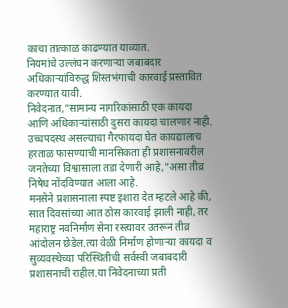काचा तात्काळ काढण्यात याव्यात.
नियमांचे उल्लंघन करणाऱ्या जबाबदार अधिकाऱ्यांविरुद्ध शिस्तभंगाची कारवाई प्रस्तावित करण्यात यावी.
निवेदनात,”सामान्य नागरिकांसाठी एक कायदा आणि अधिकाऱ्यांसाठी दुसरा कायदा चालणार नाही. उच्चपदस्थ असल्याचा गैरफायदा घेत कायद्यालाच हरताळ फासण्याची मानसिकता ही प्रशासनावरील जनतेच्या विश्वासाला तडा देणारी आहे,”असा तीव्र निषेध नोंदविण्यात आला आहे.
मनसेने प्रशासनाला स्पष्ट इशारा देत म्हटले आहे की, सात दिवसांच्या आत ठोस कारवाई झाली नाही, तर महाराष्ट्र नवनिर्माण सेना रस्त्यावर उतरून तीव्र आंदोलन छेडेल.त्या वेळी निर्माण होणाऱ्या कायदा व सुव्यवस्थेच्या परिस्थितीची सर्वस्वी जबाबदारी प्रशासनाची राहील.या निवेदनाच्या प्रती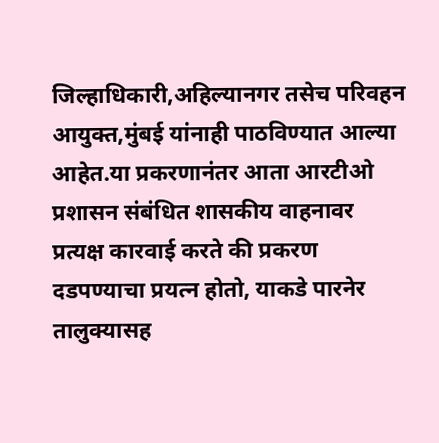जिल्हाधिकारी,अहिल्यानगर तसेच परिवहन आयुक्त,मुंबई यांनाही पाठविण्यात आल्या आहेत.या प्रकरणानंतर आता आरटीओ प्रशासन संबंधित शासकीय वाहनावर प्रत्यक्ष कारवाई करते की प्रकरण दडपण्याचा प्रयत्न होतो, याकडे पारनेर तालुक्यासह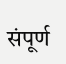संपूर्ण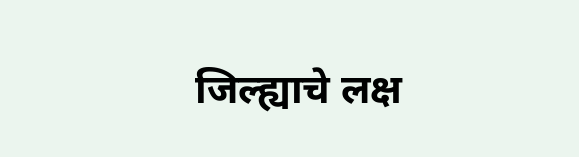जिल्ह्याचे लक्ष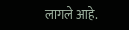लागले आहे.